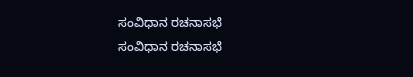ಸಂವಿಧಾನ ರಚನಾಸಭೆ
ಸಂವಿಧಾನ ರಚನಾಸಭೆ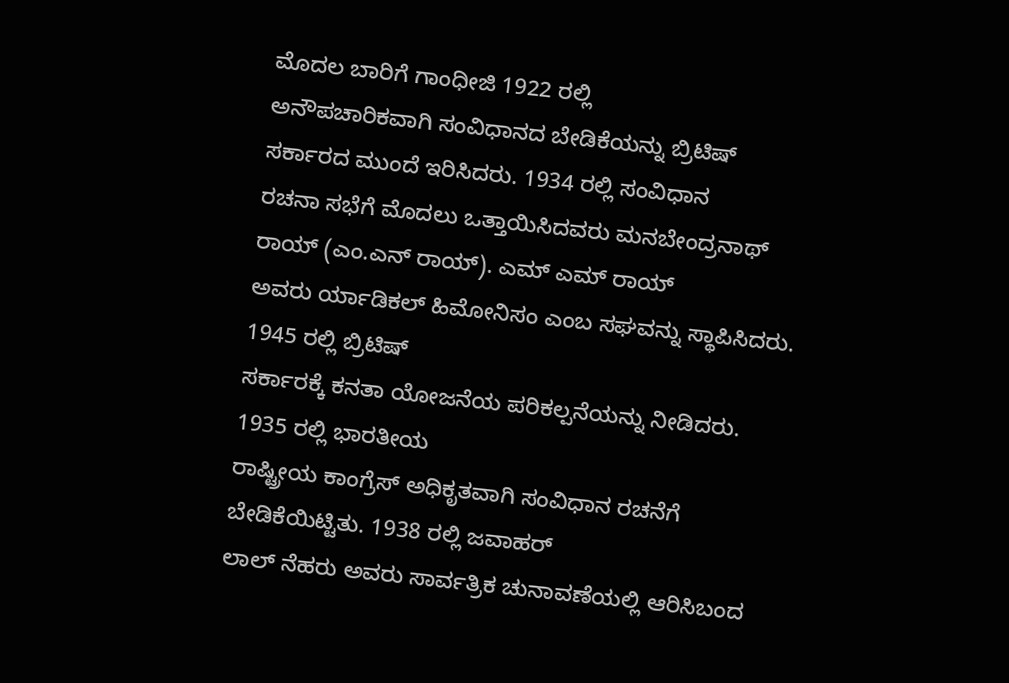ಮೊದಲ ಬಾರಿಗೆ ಗಾಂಧೀಜಿ 1922 ರಲ್ಲಿ
ಅನೌಪಚಾರಿಕವಾಗಿ ಸಂವಿಧಾನದ ಬೇಡಿಕೆಯನ್ನು ಬ್ರಿಟಿಷ್ ಸರ್ಕಾರದ ಮುಂದೆ ಇರಿಸಿದರು. 1934 ರಲ್ಲಿ ಸಂವಿಧಾನ
ರಚನಾ ಸಭೆಗೆ ಮೊದಲು ಒತ್ತಾಯಿಸಿದವರು ಮನಬೇಂದ್ರನಾಥ್ ರಾಯ್ (ಎಂ.ಎನ್ ರಾಯ್). ಎಮ್ ಎಮ್ ರಾಯ್
ಅವರು ರ್ಯಾಡಿಕಲ್ ಹಿಮೋನಿಸಂ ಎಂಬ ಸಘವನ್ನು ಸ್ಥಾಪಿಸಿದರು. 1945 ರಲ್ಲಿ ಬ್ರಿಟಿಷ್
ಸರ್ಕಾರಕ್ಕೆ ಕನತಾ ಯೋಜನೆಯ ಪರಿಕಲ್ಪನೆಯನ್ನು ನೀಡಿದರು.
1935 ರಲ್ಲಿ ಭಾರತೀಯ
ರಾಷ್ಟ್ರೀಯ ಕಾಂಗ್ರೆಸ್ ಅಧಿಕೃತವಾಗಿ ಸಂವಿಧಾನ ರಚನೆಗೆ ಬೇಡಿಕೆಯಿಟ್ಟಿತು. 1938 ರಲ್ಲಿ ಜವಾಹರ್
ಲಾಲ್ ನೆಹರು ಅವರು ಸಾರ್ವತ್ರಿಕ ಚುನಾವಣೆಯಲ್ಲಿ ಆರಿಸಿಬಂದ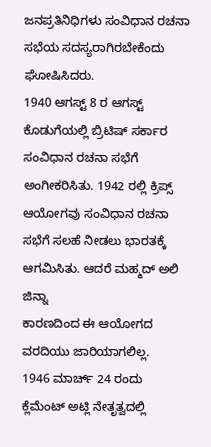ಜನಪ್ರತಿನಿಧಿಗಳು ಸಂವಿಧಾನ ರಚನಾ
ಸಭೆಯ ಸದಸ್ಯರಾಗಿರಬೇಕೆಂದು ಘೋಷಿಸಿದರು.
1940 ಆಗಸ್ಟ್ 8 ರ ಆಗಸ್ಟ್
ಕೊಡುಗೆಯಲ್ಲಿ ಬ್ರಿಟಿಷ್ ಸರ್ಕಾರ ಸಂವಿಧಾನ ರಚನಾ ಸಭೆಗೆ ಅಂಗೀಕರಿಸಿತು. 1942 ರಲ್ಲಿ ಕ್ರಿಪ್ಸ್
ಆಯೋಗವು ಸಂವಿಧಾನ ರಚನಾ ಸಭೆಗೆ ಸಲಹೆ ನೀಡಲು ಭಾರತಕ್ಕೆ ಆಗಮಿಸಿತು. ಆದರೆ ಮಹ್ಮದ್ ಅಲಿ ಜಿನ್ನಾ
ಕಾರಣದಿಂದ ಈ ಆಯೋಗದ ವರದಿಯು ಜಾರಿಯಾಗಲಿಲ್ಲ.
1946 ಮಾರ್ಚ್ 24 ರಂದು
ಕ್ಲೆಮೆಂಟ್ ಅಟ್ಲಿ ನೇತೃತ್ವದಲ್ಲಿ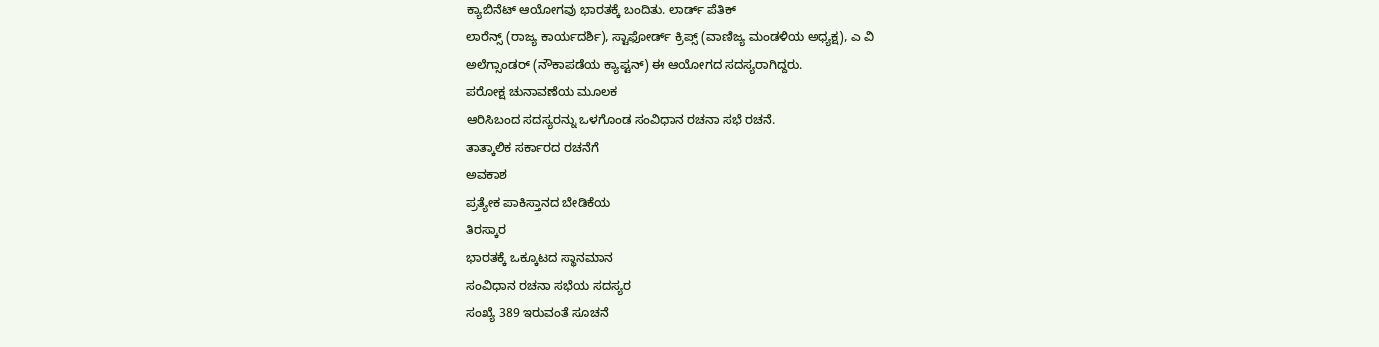ಕ್ಯಾಬಿನೆಟ್ ಆಯೋಗವು ಭಾರತಕ್ಕೆ ಬಂದಿತು. ಲಾರ್ಡ್ ಪೆತಿಕ್
ಲಾರೆನ್ಸ್ (ರಾಜ್ಯ ಕಾರ್ಯದರ್ಶಿ), ಸ್ಟಾಫೋರ್ಡ್ ಕ್ರಿಪ್ಸ್ (ವಾಣಿಜ್ಯ ಮಂಡಳಿಯ ಅಧ್ಯಕ್ಷ), ಎ ವಿ
ಅಲೆಗ್ಸಾಂಡರ್ (ನೌಕಾಪಡೆಯ ಕ್ಯಾಪ್ಟನ್) ಈ ಆಯೋಗದ ಸದಸ್ಯರಾಗಿದ್ದರು.
ಪರೋಕ್ಷ ಚುನಾವಣೆಯ ಮೂಲಕ
ಆರಿಸಿಬಂದ ಸದಸ್ಯರನ್ನು ಒಳಗೊಂಡ ಸಂವಿಧಾನ ರಚನಾ ಸಭೆ ರಚನೆ.
ತಾತ್ಕಾಲಿಕ ಸರ್ಕಾರದ ರಚನೆಗೆ
ಅವಕಾಶ
ಪ್ರತ್ಯೇಕ ಪಾಕಿಸ್ತಾನದ ಬೇಡಿಕೆಯ
ತಿರಸ್ಕಾರ
ಭಾರತಕ್ಕೆ ಒಕ್ಕೂಟದ ಸ್ಥಾನಮಾನ
ಸಂವಿಧಾನ ರಚನಾ ಸಭೆಯ ಸದಸ್ಯರ
ಸಂಖ್ಯೆ 389 ಇರುವಂತೆ ಸೂಚನೆ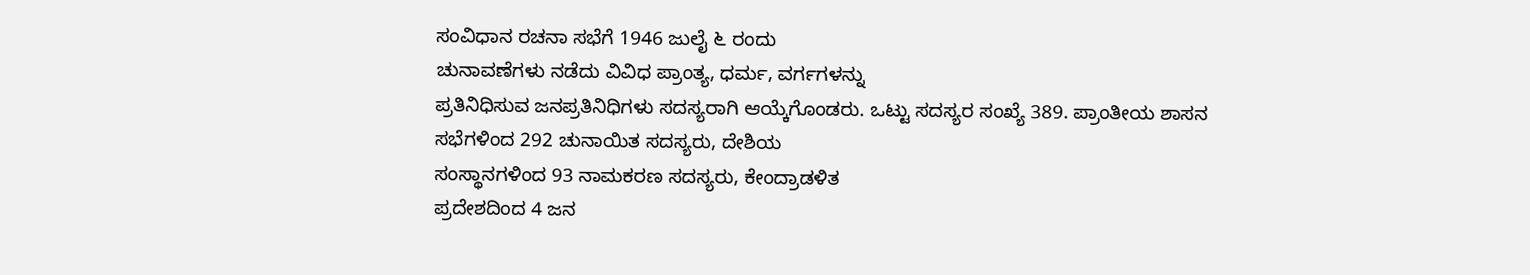ಸಂವಿಧಾನ ರಚನಾ ಸಭೆಗೆ 1946 ಜುಲೈ ೬ ರಂದು
ಚುನಾವಣೆಗಳು ನಡೆದು ವಿವಿಧ ಪ್ರಾಂತ್ಯ, ಧರ್ಮ, ವರ್ಗಗಳನ್ನು
ಪ್ರತಿನಿಧಿಸುವ ಜನಪ್ರತಿನಿಧಿಗಳು ಸದಸ್ಯರಾಗಿ ಆಯ್ಕೆಗೊಂಡರು. ಒಟ್ಟು ಸದಸ್ಯರ ಸಂಖ್ಯೆ 389. ಪ್ರಾಂತೀಯ ಶಾಸನ
ಸಭೆಗಳಿಂದ 292 ಚುನಾಯಿತ ಸದಸ್ಯರು, ದೇಶಿಯ
ಸಂಸ್ಥಾನಗಳಿಂದ 93 ನಾಮಕರಣ ಸದಸ್ಯರು, ಕೇಂದ್ರಾಡಳಿತ
ಪ್ರದೇಶದಿಂದ 4 ಜನ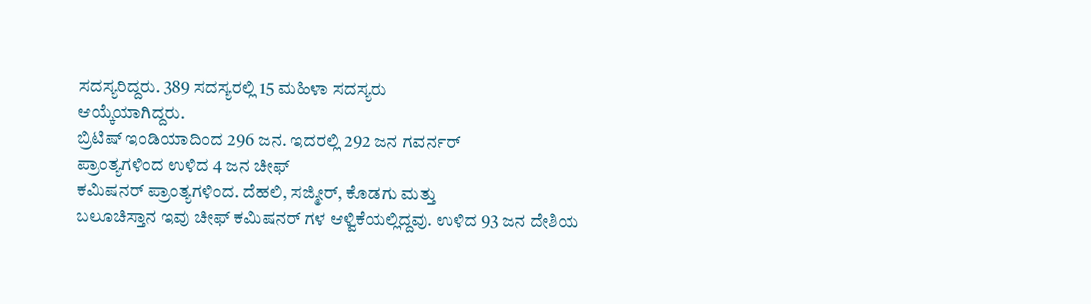ಸದಸ್ಯರಿದ್ದರು. 389 ಸದಸ್ಯರಲ್ಲಿ 15 ಮಹಿಳಾ ಸದಸ್ಯರು
ಆಯ್ಕೆಯಾಗಿದ್ದರು.
ಬ್ರಿಟಿಷ್ ಇಂಡಿಯಾದಿಂದ 296 ಜನ. ಇದರಲ್ಲಿ 292 ಜನ ಗವರ್ನರ್
ಪ್ರಾಂತ್ಯಗಳಿಂದ ಉಳಿದ 4 ಜನ ಚೀಫ್
ಕಮಿಷನರ್ ಪ್ರಾಂತ್ಯಗಳಿಂದ. ದೆಹಲಿ, ಸಜ್ಮೀರ್, ಕೊಡಗು ಮತ್ತು
ಬಲೂಚಿಸ್ತಾನ ಇವು ಚೀಫ್ ಕಮಿಷನರ್ ಗಳ ಆಳ್ವಿಕೆಯಲ್ಲಿದ್ದವು. ಉಳಿದ 93 ಜನ ದೇಶಿಯ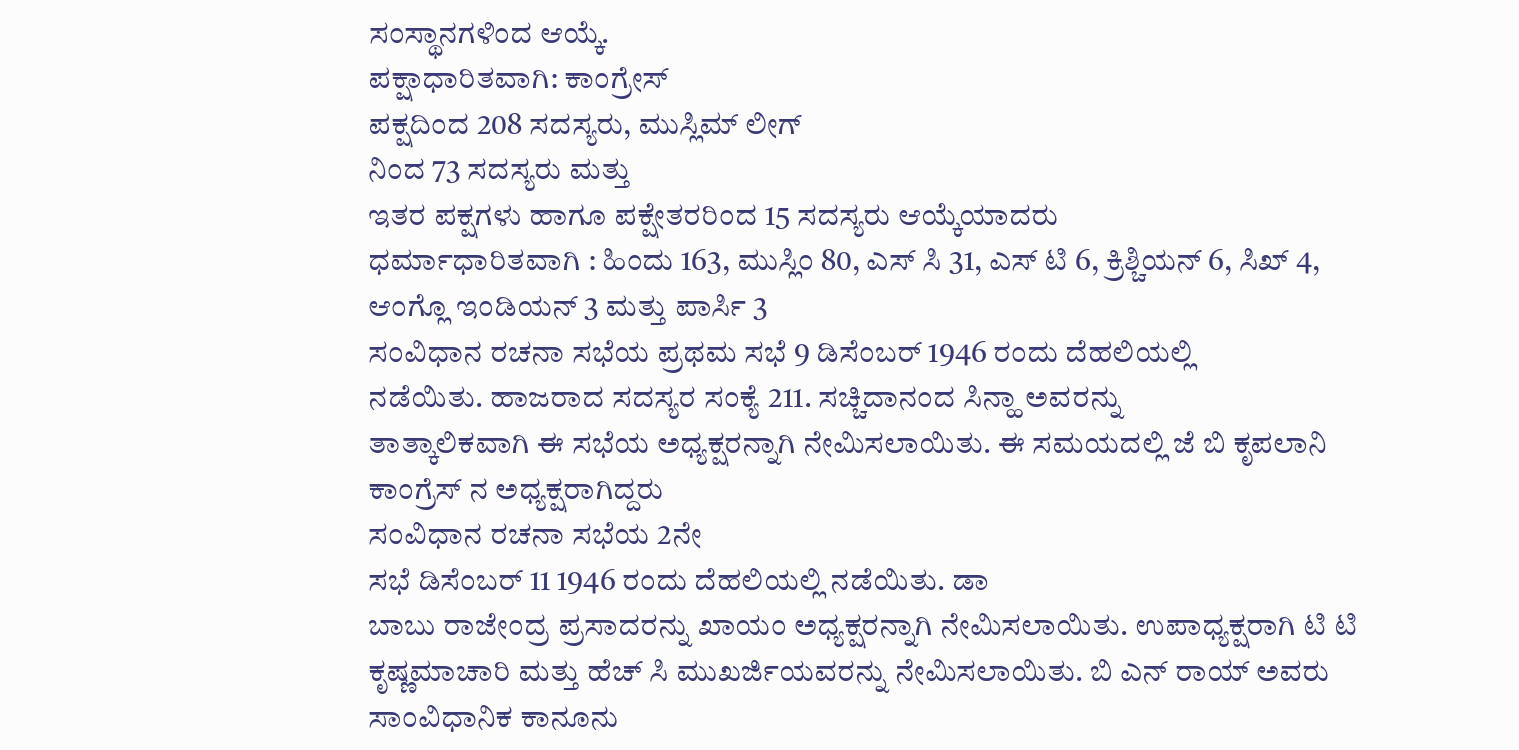ಸಂಸ್ಥಾನಗಳಿಂದ ಆಯ್ಕೆ.
ಪಕ್ಷಾಧಾರಿತವಾಗಿ: ಕಾಂಗ್ರೇಸ್
ಪಕ್ಷದಿಂದ 208 ಸದಸ್ಯರು, ಮುಸ್ಲಿಮ್ ಲೀಗ್
ನಿಂದ 73 ಸದಸ್ಯರು ಮತ್ತು
ಇತರ ಪಕ್ಷಗಳು ಹಾಗೂ ಪಕ್ಷೇತರರಿಂದ 15 ಸದಸ್ಯರು ಆಯ್ಕೆಯಾದರು
ಧರ್ಮಾಧಾರಿತವಾಗಿ : ಹಿಂದು 163, ಮುಸ್ಲಿಂ 80, ಎಸ್ ಸಿ 31, ಎಸ್ ಟಿ 6, ಕ್ರಿಶ್ಚಿಯನ್ 6, ಸಿಖ್ 4, ಆಂಗ್ಲೊ ಇಂಡಿಯನ್ 3 ಮತ್ತು ಪಾರ್ಸಿ 3
ಸಂವಿಧಾನ ರಚನಾ ಸಭೆಯ ಪ್ರಥಮ ಸಭೆ 9 ಡಿಸೆಂಬರ್ 1946 ರಂದು ದೆಹಲಿಯಲ್ಲಿ
ನಡೆಯಿತು. ಹಾಜರಾದ ಸದಸ್ಯರ ಸಂಕ್ಯೆ 211. ಸಚ್ಚಿದಾನಂದ ಸಿನ್ಹಾ ಅವರನ್ನು
ತಾತ್ಕಾಲಿಕವಾಗಿ ಈ ಸಭೆಯ ಅಧ್ಯಕ್ಷರನ್ನಾಗಿ ನೇಮಿಸಲಾಯಿತು. ಈ ಸಮಯದಲ್ಲಿ ಜೆ ಬಿ ಕೃಪಲಾನಿ
ಕಾಂಗ್ರೆಸ್ ನ ಅಧ್ಯಕ್ಷರಾಗಿದ್ದರು
ಸಂವಿಧಾನ ರಚನಾ ಸಭೆಯ 2ನೇ
ಸಭೆ ಡಿಸೆಂಬರ್ 11 1946 ರಂದು ದೆಹಲಿಯಲ್ಲಿ ನಡೆಯಿತು. ಡಾ
ಬಾಬು ರಾಜೇಂದ್ರ ಪ್ರಸಾದರನ್ನು ಖಾಯಂ ಅಧ್ಯಕ್ಷರನ್ನಾಗಿ ನೇಮಿಸಲಾಯಿತು. ಉಪಾಧ್ಯಕ್ಷರಾಗಿ ಟಿ ಟಿ
ಕೃಷ್ಣಮಾಚಾರಿ ಮತ್ತು ಹೆಚ್ ಸಿ ಮುಖರ್ಜಿಯವರನ್ನು ನೇಮಿಸಲಾಯಿತು. ಬಿ ಎನ್ ರಾಯ್ ಅವರು
ಸಾಂವಿಧಾನಿಕ ಕಾನೂನು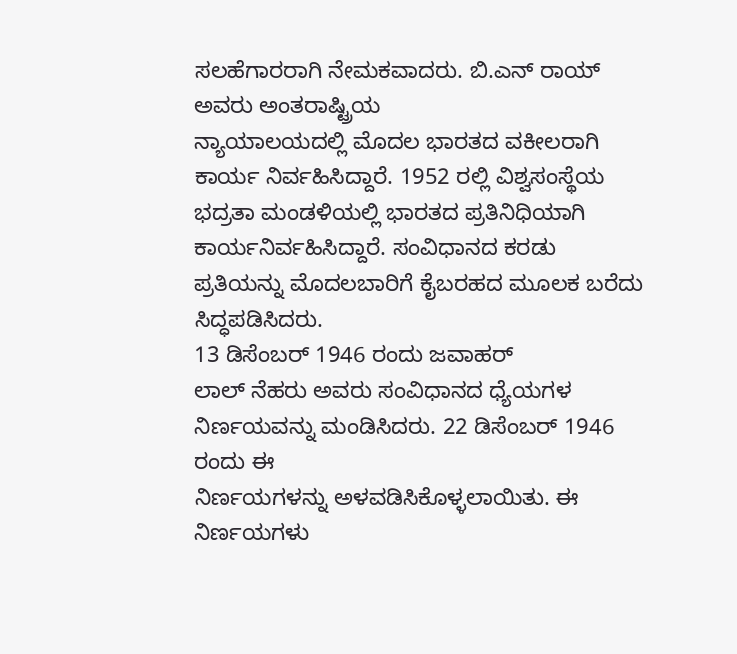ಸಲಹೆಗಾರರಾಗಿ ನೇಮಕವಾದರು. ಬಿ.ಎನ್ ರಾಯ್ ಅವರು ಅಂತರಾಷ್ಟ್ರಿಯ
ನ್ಯಾಯಾಲಯದಲ್ಲಿ ಮೊದಲ ಭಾರತದ ವಕೀಲರಾಗಿ ಕಾರ್ಯ ನಿರ್ವಹಿಸಿದ್ದಾರೆ. 1952 ರಲ್ಲಿ ವಿಶ್ವಸಂಸ್ಥೆಯ ಭದ್ರತಾ ಮಂಡಳಿಯಲ್ಲಿ ಭಾರತದ ಪ್ರತಿನಿಧಿಯಾಗಿ
ಕಾರ್ಯನಿರ್ವಹಿಸಿದ್ದಾರೆ. ಸಂವಿಧಾನದ ಕರಡು ಪ್ರತಿಯನ್ನು ಮೊದಲಬಾರಿಗೆ ಕೈಬರಹದ ಮೂಲಕ ಬರೆದು
ಸಿದ್ಧಪಡಿಸಿದರು.
13 ಡಿಸೆಂಬರ್ 1946 ರಂದು ಜವಾಹರ್
ಲಾಲ್ ನೆಹರು ಅವರು ಸಂವಿಧಾನದ ಧ್ಯೆಯಗಳ ನಿರ್ಣಯವನ್ನು ಮಂಡಿಸಿದರು. 22 ಡಿಸೆಂಬರ್ 1946 ರಂದು ಈ
ನಿರ್ಣಯಗಳನ್ನು ಅಳವಡಿಸಿಕೊಳ್ಳಲಾಯಿತು. ಈ ನಿರ್ಣಯಗಳು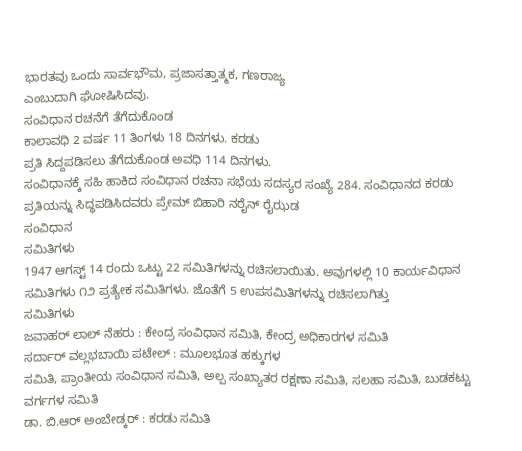ಭಾರತವು ಒಂದು ಸಾರ್ವಭೌಮ, ಪ್ರಜಾಸತ್ತಾತ್ಮಕ, ಗಣರಾಜ್ಯ
ಎಂಬುದಾಗಿ ಘೋಷಿಸಿದವು.
ಸಂವಿಧಾನ ರಚನೆಗೆ ತೆಗೆದುಕೊಂಡ
ಕಾಲಾವಧಿ 2 ವರ್ಷ 11 ತಿಂಗಳು 18 ದಿನಗಳು. ಕರಡು
ಪ್ರತಿ ಸಿದ್ದಪಡಿಸಲು ತೆಗೆದುಕೊಂಡ ಅವಧಿ 114 ದಿನಗಳು.
ಸಂವಿಧಾನಕ್ಕೆ ಸಹಿ ಹಾಕಿದ ಸಂವಿಧಾನ ರಚನಾ ಸಭೆಯ ಸದಸ್ಯರ ಸಂಖ್ಯೆ 284. ಸಂವಿಧಾನದ ಕರಡು
ಪ್ರತಿಯನ್ನು ಸಿದ್ಧಪಡಿಸಿದವರು ಪ್ರೇಮ್ ಬಿಹಾರಿ ನರೈನ್ ರೈಝಡ
ಸಂವಿಧಾನ
ಸಮಿತಿಗಳು
1947 ಆಗಸ್ಟ್ 14 ರಂದು ಒಟ್ಟು 22 ಸಮಿತಿಗಳನ್ನು ರಚಿಸಲಾಯಿತು. ಅವುಗಳಲ್ಲಿ 10 ಕಾರ್ಯವಿಧಾನ ಸಮಿತಿಗಳು ೧೨ ಪ್ರತ್ಯೇಕ ಸಮಿತಿಗಳು. ಜೊತೆಗೆ 5 ಉಪಸಮಿತಿಗಳನ್ನು ರಚಿಸಲಾಗಿತ್ತು
ಸಮಿತಿಗಳು
ಜವಾಹರ್ ಲಾಲ್ ನೆಹರು : ಕೇಂದ್ರ ಸಂವಿಧಾನ ಸಮಿತಿ, ಕೇಂದ್ರ ಅಧಿಕಾರಗಳ ಸಮಿತಿ
ಸರ್ದಾರ್ ವಲ್ಲಭಬಾಯಿ ಪಟೇಲ್ : ಮೂಲಭೂತ ಹಕ್ಕುಗಳ
ಸಮಿತಿ, ಪ್ರಾಂತೀಯ ಸಂವಿಧಾನ ಸಮಿತಿ, ಅಲ್ಪ ಸಂಖ್ಯಾತರ ರಕ್ಷಣಾ ಸಮಿತಿ, ಸಲಹಾ ಸಮಿತಿ, ಬುಡಕಟ್ಟು ವರ್ಗಗಳ ಸಮಿತಿ
ಡಾ. ಬಿ.ಆರ್ ಅಂಬೇಡ್ಕರ್ : ಕರಡು ಸಮಿತಿ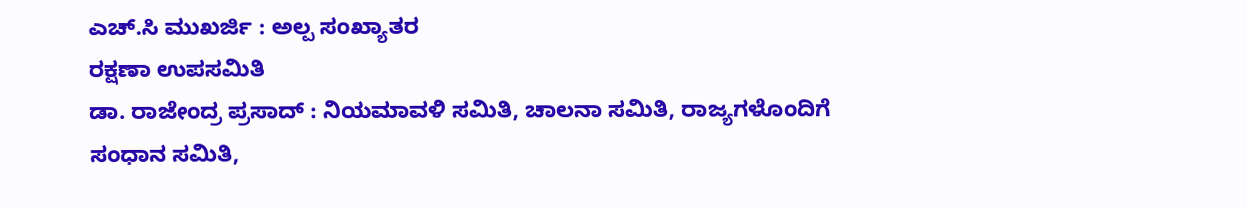ಎಚ್.ಸಿ ಮುಖರ್ಜಿ : ಅಲ್ಪ ಸಂಖ್ಯಾತರ
ರಕ್ಷಣಾ ಉಪಸಮಿತಿ
ಡಾ. ರಾಜೇಂದ್ರ ಪ್ರಸಾದ್ : ನಿಯಮಾವಳಿ ಸಮಿತಿ, ಚಾಲನಾ ಸಮಿತಿ, ರಾಜ್ಯಗಳೊಂದಿಗೆ
ಸಂಧಾನ ಸಮಿತಿ,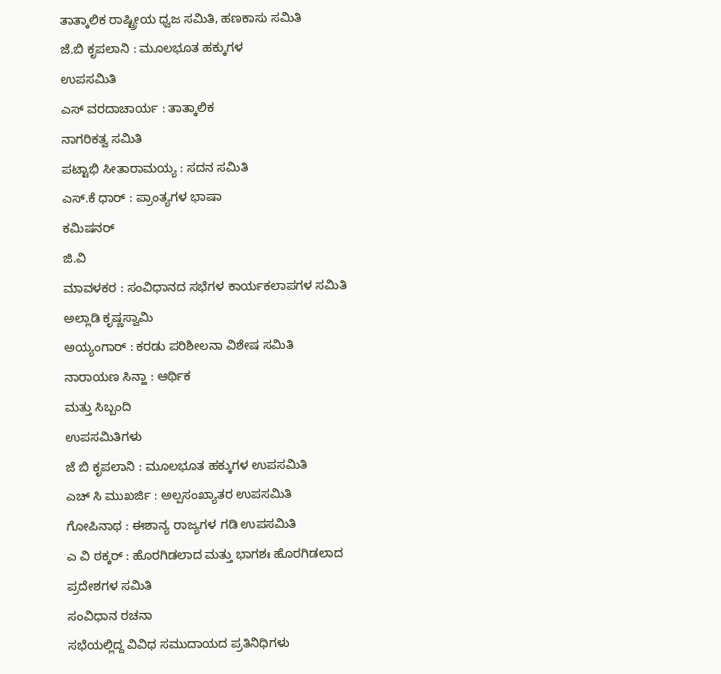ತಾತ್ಕಾಲಿಕ ರಾಷ್ಟ್ರೀಯ ಧ್ವಜ ಸಮಿತಿ, ಹಣಕಾಸು ಸಮಿತಿ
ಜೆ.ಬಿ ಕೃಪಲಾನಿ : ಮೂಲಭೂತ ಹಕ್ಕುಗಳ
ಉಪಸಮಿತಿ
ಎಸ್ ವರದಾಚಾರ್ಯ : ತಾತ್ಕಾಲಿಕ
ನಾಗರಿಕತ್ವ ಸಮಿತಿ
ಪಟ್ಟಾಭಿ ಸೀತಾರಾಮಯ್ಯ : ಸದನ ಸಮಿತಿ
ಎಸ್.ಕೆ ಧಾರ್ : ಪ್ರಾಂತ್ಯಗಳ ಭಾಷಾ
ಕಮಿಷನರ್
ಜಿ.ವಿ
ಮಾವಳಕರ : ಸಂವಿಧಾನದ ಸಭೆಗಳ ಕಾರ್ಯಕಲಾಪಗಳ ಸಮಿತಿ
ಅಲ್ಲಾಡಿ ಕೃಷ್ಣಸ್ವಾಮಿ
ಅಯ್ಯಂಗಾರ್ : ಕರಡು ಪರಿಶೀಲನಾ ವಿಶೇಷ ಸಮಿತಿ
ನಾರಾಯಣ ಸಿನ್ಹಾ : ಆರ್ಥಿಕ
ಮತ್ತು ಸಿಬ್ಬಂದಿ
ಉಪಸಮಿತಿಗಳು
ಜೆ ಬಿ ಕೃಪಲಾನಿ : ಮೂಲಭೂತ ಹಕ್ಕುಗಳ ಉಪಸಮಿತಿ
ಎಚ್ ಸಿ ಮುಖರ್ಜಿ : ಅಲ್ಪಸಂಖ್ಯಾತರ ಉಪಸಮಿತಿ
ಗೋಪಿನಾಥ : ಈಶಾನ್ಯ ರಾಜ್ಯಗಳ ಗಡಿ ಉಪಸಮಿತಿ
ಎ ವಿ ಠಕ್ಕರ್ : ಹೊರಗಿಡಲಾದ ಮತ್ತು ಭಾಗಶಃ ಹೊರಗಿಡಲಾದ
ಪ್ರದೇಶಗಳ ಸಮಿತಿ
ಸಂವಿಧಾನ ರಚನಾ
ಸಭೆಯಲ್ಲಿದ್ದ ವಿವಿಧ ಸಮುದಾಯದ ಪ್ರತಿನಿಧಿಗಳು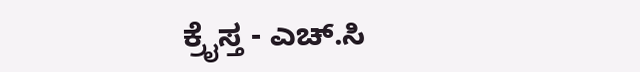ಕ್ರೈಸ್ತ - ಎಚ್.ಸಿ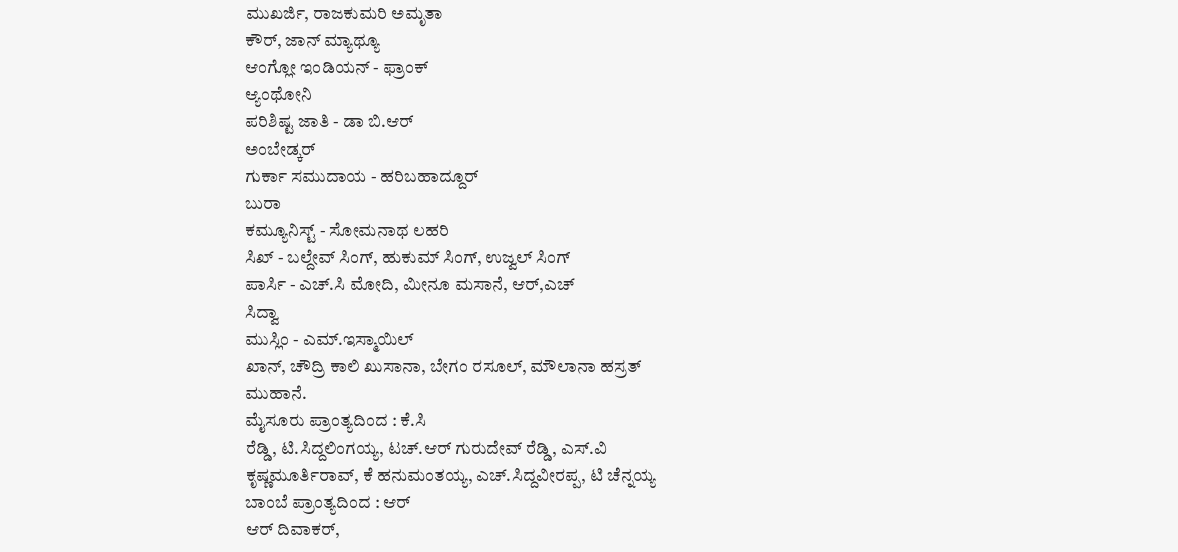ಮುಖರ್ಜಿ, ರಾಜಕುಮರಿ ಅಮೃತಾ
ಕೌರ್, ಜಾನ್ ಮ್ಯಾಥ್ಯೂ
ಆಂಗ್ಲೋ ಇಂಡಿಯನ್ - ಫ್ರಾಂಕ್
ಆ್ಯಂಥೋನಿ
ಪರಿಶಿಷ್ಟ ಜಾತಿ - ಡಾ ಬಿ.ಆರ್
ಅಂಬೇಡ್ಕರ್
ಗುರ್ಕಾ ಸಮುದಾಯ - ಹರಿಬಹಾದ್ದೂರ್
ಬುರಾ
ಕಮ್ಯೂನಿಸ್ಟ್ - ಸೋಮನಾಥ ಲಹರಿ
ಸಿಖ್ - ಬಲ್ದೇವ್ ಸಿಂಗ್, ಹುಕುಮ್ ಸಿಂಗ್, ಉಜ್ವಲ್ ಸಿಂಗ್
ಪಾರ್ಸಿ - ಎಚ್.ಸಿ ಮೋದಿ, ಮೀನೂ ಮಸಾನೆ, ಆರ್,ಎಚ್
ಸಿದ್ವಾ
ಮುಸ್ಲಿಂ - ಎಮ್.ಇಸ್ಮಾಯಿಲ್
ಖಾನ್, ಚೌದ್ರಿ ಕಾಲಿ ಖುಸಾನಾ, ಬೇಗಂ ರಸೂಲ್, ಮೌಲಾನಾ ಹಸ್ರತ್
ಮುಹಾನೆ.
ಮೈಸೂರು ಪ್ರಾಂತ್ಯದಿಂದ : ಕೆ.ಸಿ
ರೆಡ್ಡಿ, ಟಿ.ಸಿದ್ದಲಿಂಗಯ್ಯ, ಟಚ್.ಆರ್ ಗುರುದೇವ್ ರೆಡ್ಡಿ, ಎಸ್.ವಿ
ಕೃಷ್ಣಮೂರ್ತಿರಾವ್, ಕೆ ಹನುಮಂತಯ್ಯ, ಎಚ್.ಸಿದ್ದವೀರಪ್ಪ, ಟಿ ಚೆನ್ನಯ್ಯ
ಬಾಂಬೆ ಪ್ರಾಂತ್ಯದಿಂದ : ಆರ್
ಆರ್ ದಿವಾಕರ್,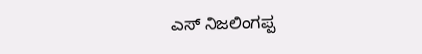ಎಸ್ ನಿಜಲಿಂಗಪ್ಪ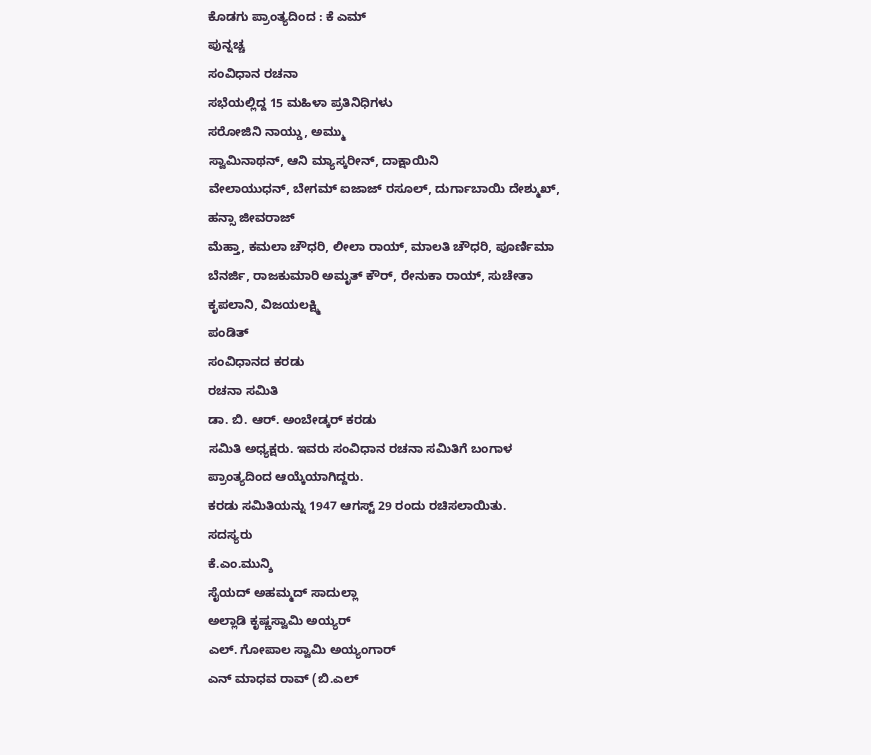ಕೊಡಗು ಪ್ರಾಂತ್ಯದಿಂದ : ಕೆ ಎಮ್
ಪುನ್ನಚ್ಚ
ಸಂವಿಧಾನ ರಚನಾ
ಸಭೆಯಲ್ಲಿದ್ದ 15 ಮಹಿಳಾ ಪ್ರತಿನಿಧಿಗಳು
ಸರೋಜಿನಿ ನಾಯ್ಡು, ಅಮ್ಮು
ಸ್ವಾಮಿನಾಥನ್, ಆನಿ ಮ್ಯಾಸ್ಕರೀನ್, ದಾಕ್ಷಾಯಿನಿ
ವೇಲಾಯುಧನ್, ಬೇಗಮ್ ಐಜಾಜ್ ರಸೂಲ್, ದುರ್ಗಾಬಾಯಿ ದೇಶ್ಮುಖ್, ಹನ್ಸಾ ಜೀವರಾಜ್
ಮೆಹ್ತಾ, ಕಮಲಾ ಚೌಧರಿ, ಲೀಲಾ ರಾಯ್, ಮಾಲತಿ ಚೌಧರಿ, ಪೂರ್ಣಿಮಾ
ಬೆನರ್ಜಿ, ರಾಜಕುಮಾರಿ ಅಮೃತ್ ಕೌರ್, ರೇನುಕಾ ರಾಯ್, ಸುಚೇತಾ ಕೃಪಲಾನಿ, ವಿಜಯಲಕ್ಷ್ಮಿ
ಪಂಡಿತ್
ಸಂವಿಧಾನದ ಕರಡು
ರಚನಾ ಸಮಿತಿ
ಡಾ. ಬಿ. ಆರ್. ಅಂಬೇಡ್ಕರ್ ಕರಡು
ಸಮಿತಿ ಅಧ್ಯಕ್ಷರು. ಇವರು ಸಂವಿಧಾನ ರಚನಾ ಸಮಿತಿಗೆ ಬಂಗಾಳ ಪ್ರಾಂತ್ಯದಿಂದ ಆಯ್ಕೆಯಾಗಿದ್ದರು.
ಕರಡು ಸಮಿತಿಯನ್ನು 1947 ಆಗಸ್ಟ್ 29 ರಂದು ರಚಿಸಲಾಯಿತು.
ಸದಸ್ಯರು
ಕೆ.ಎಂ.ಮುನ್ಶಿ
ಸೈಯದ್ ಅಹಮ್ಮದ್ ಸಾದುಲ್ಲಾ
ಅಲ್ಲಾಡಿ ಕೃಷ್ಣಸ್ವಾಮಿ ಅಯ್ಯರ್
ಎಲ್. ಗೋಪಾಲ ಸ್ವಾಮಿ ಅಯ್ಯಂಗಾರ್
ಎನ್ ಮಾಧವ ರಾವ್ (ಬಿ.ಎಲ್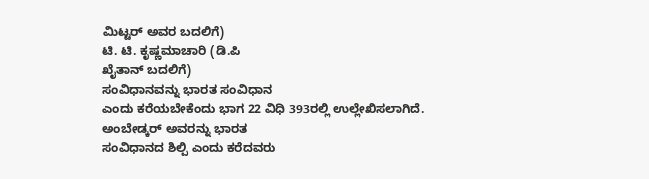ಮಿಟ್ಟರ್ ಅವರ ಬದಲಿಗೆ)
ಟಿ. ಟಿ. ಕೃಷ್ಣಮಾಚಾರಿ (ಡಿ.ಪಿ
ಖೈತಾನ್ ಬದಲಿಗೆ)
ಸಂವಿಧಾನವನ್ನು ಭಾರತ ಸಂವಿಧಾನ
ಎಂದು ಕರೆಯಬೇಕೆಂದು ಭಾಗ 22 ವಿಧಿ 393ರಲ್ಲಿ ಉಲ್ಲೇಖಿಸಲಾಗಿದೆ.
ಅಂಬೇಡ್ಕರ್ ಅವರನ್ನು ಭಾರತ
ಸಂವಿಧಾನದ ಶಿಲ್ಪಿ ಎಂದು ಕರೆದವರು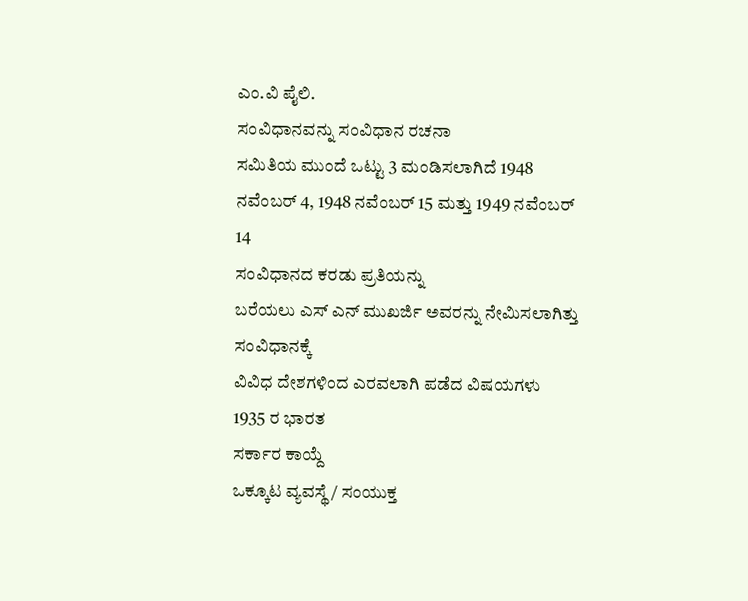ಎಂ.ವಿ ಪೈಲಿ.
ಸಂವಿಧಾನವನ್ನು ಸಂವಿಧಾನ ರಚನಾ
ಸಮಿತಿಯ ಮುಂದೆ ಒಟ್ಟು 3 ಮಂಡಿಸಲಾಗಿದೆ 1948 ನವೆಂಬರ್ 4, 1948 ನವೆಂಬರ್ 15 ಮತ್ತು 1949 ನವೆಂಬರ್ 14
ಸಂವಿಧಾನದ ಕರಡು ಪ್ರತಿಯನ್ನು
ಬರೆಯಲು ಎಸ್ ಎನ್ ಮುಖರ್ಜಿ ಅವರನ್ನು ನೇಮಿಸಲಾಗಿತ್ತು
ಸಂವಿಧಾನಕ್ಕೆ
ವಿವಿಧ ದೇಶಗಳಿಂದ ಎರವಲಾಗಿ ಪಡೆದ ವಿಷಯಗಳು
1935 ರ ಭಾರತ
ಸರ್ಕಾರ ಕಾಯ್ದೆ
ಒಕ್ಕೂಟ ವ್ಯವಸ್ಥೆ / ಸಂಯುಕ್ತ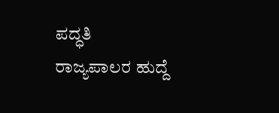ಪದ್ಧತಿ
ರಾಜ್ಯಪಾಲರ ಹುದ್ದೆ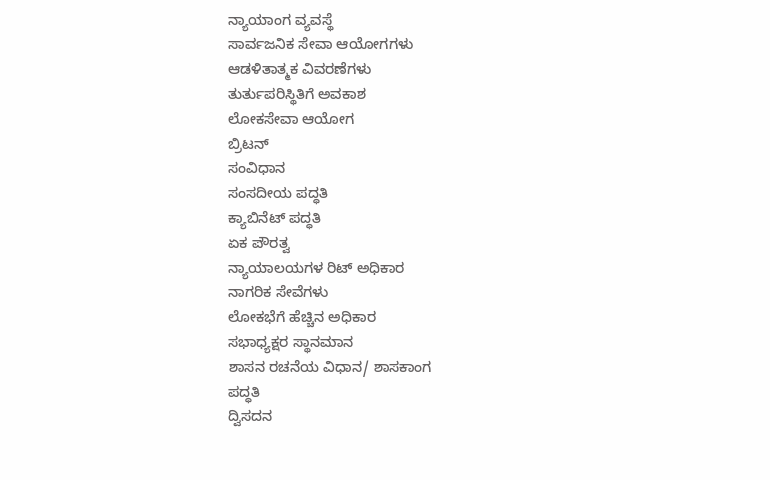ನ್ಯಾಯಾಂಗ ವ್ಯವಸ್ಥೆ
ಸಾರ್ವಜನಿಕ ಸೇವಾ ಆಯೋಗಗಳು
ಆಡಳಿತಾತ್ಮಕ ವಿವರಣೆಗಳು
ತುರ್ತುಪರಿಸ್ಥಿತಿಗೆ ಅವಕಾಶ
ಲೋಕಸೇವಾ ಆಯೋಗ
ಬ್ರಿಟನ್
ಸಂವಿಧಾನ
ಸಂಸದೀಯ ಪದ್ಧತಿ
ಕ್ಯಾಬಿನೆಟ್ ಪದ್ಧತಿ
ಏಕ ಪೌರತ್ವ
ನ್ಯಾಯಾಲಯಗಳ ರಿಟ್ ಅಧಿಕಾರ
ನಾಗರಿಕ ಸೇವೆಗಳು
ಲೋಕಭೆಗೆ ಹೆಚ್ಚಿನ ಅಧಿಕಾರ
ಸಭಾಧ್ಯಕ್ಷರ ಸ್ಥಾನಮಾನ
ಶಾಸನ ರಚನೆಯ ವಿಧಾನ/ ಶಾಸಕಾಂಗ
ಪದ್ಧತಿ
ದ್ವಿಸದನ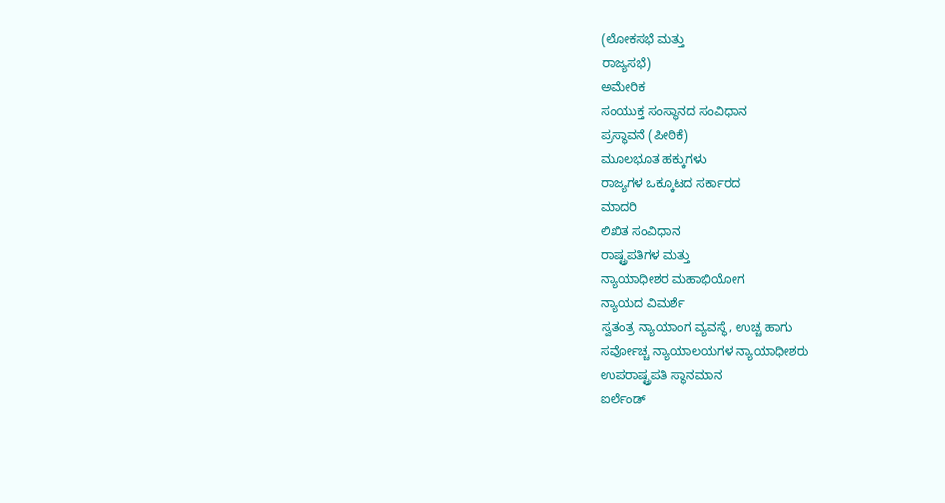(ಲೋಕಸಭೆ ಮತ್ತು
ರಾಜ್ಯಸಭೆ)
ಅಮೇರಿಕ
ಸಂಯುಕ್ತ ಸಂಸ್ಥಾನದ ಸಂವಿಧಾನ
ಪ್ರಸ್ಥಾವನೆ (ಪೀಠಿಕೆ)
ಮೂಲಭೂತ ಹಕ್ಕುಗಳು
ರಾಜ್ಯಗಳ ಒಕ್ಕೂಟದ ಸರ್ಕಾರದ
ಮಾದರಿ
ಲಿಖಿತ ಸಂವಿಧಾನ
ರಾಷ್ಟ್ರಪತಿಗಳ ಮತ್ತು
ನ್ಯಾಯಾಧೀಶರ ಮಹಾಭಿಯೋಗ
ನ್ಯಾಯದ ವಿಮರ್ಶೆ
ಸ್ವತಂತ್ರ ನ್ಯಾಯಾಂಗ ವ್ಯವಸ್ಥೆ, ಉಚ್ಚ ಹಾಗು
ಸರ್ವೋಚ್ಚ ನ್ಯಾಯಾಲಯಗಳ ನ್ಯಾಯಾಧೀಶರು
ಉಪರಾಷ್ಟ್ರಪತಿ ಸ್ಥಾನಮಾನ
ಐರ್ಲೆಂಡ್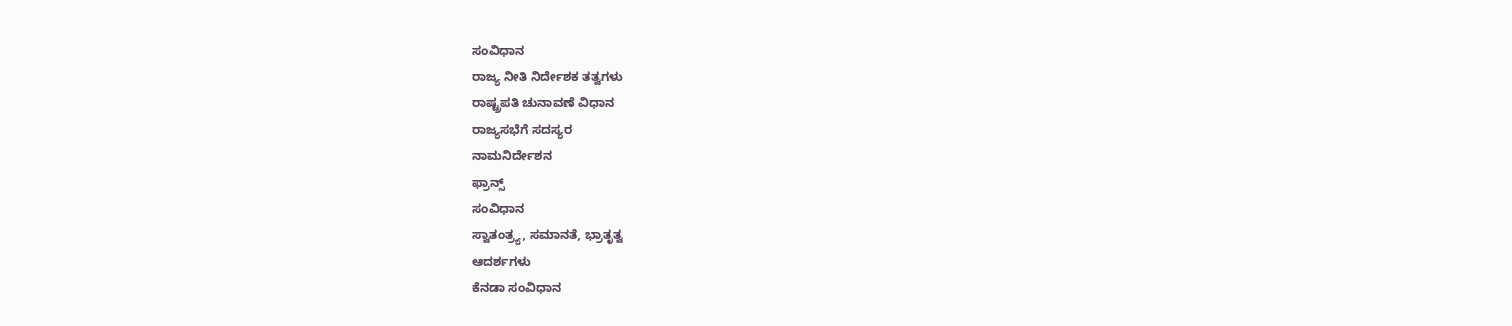ಸಂವಿಧಾನ
ರಾಜ್ಯ ನೀತಿ ನಿರ್ದೇಶಕ ತತ್ವಗಳು
ರಾಷ್ಟ್ರಪತಿ ಚುನಾವಣೆ ವಿಧಾನ
ರಾಜ್ಯಸಭೆಗೆ ಸದಸ್ಯರ
ನಾಮನಿರ್ದೇಶನ
ಫ್ರಾನ್ಸ್
ಸಂವಿಧಾನ
ಸ್ವಾತಂತ್ರ್ಯ, ಸಮಾನತೆ, ಭ್ರಾತೃತ್ವ
ಆದರ್ಶಗಳು
ಕೆನಡಾ ಸಂವಿಧಾನ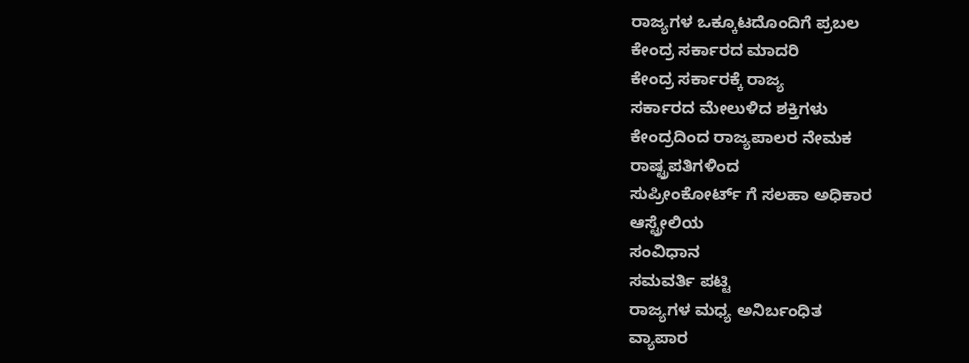ರಾಜ್ಯಗಳ ಒಕ್ಕೂಟದೊಂದಿಗೆ ಪ್ರಬಲ
ಕೇಂದ್ರ ಸರ್ಕಾರದ ಮಾದರಿ
ಕೇಂದ್ರ ಸರ್ಕಾರಕ್ಕೆ ರಾಜ್ಯ
ಸರ್ಕಾರದ ಮೇಲುಳಿದ ಶಕ್ತಿಗಳು
ಕೇಂದ್ರದಿಂದ ರಾಜ್ಯಪಾಲರ ನೇಮಕ
ರಾಷ್ಟ್ರಪತಿಗಳಿಂದ
ಸುಪ್ರೀಂಕೋರ್ಟ್ ಗೆ ಸಲಹಾ ಅಧಿಕಾರ
ಆಸ್ಟ್ರೇಲಿಯ
ಸಂವಿಧಾನ
ಸಮವರ್ತಿ ಪಟ್ಟಿ
ರಾಜ್ಯಗಳ ಮಧ್ಯ ಅನಿರ್ಬಂಧಿತ
ವ್ಯಾಪಾರ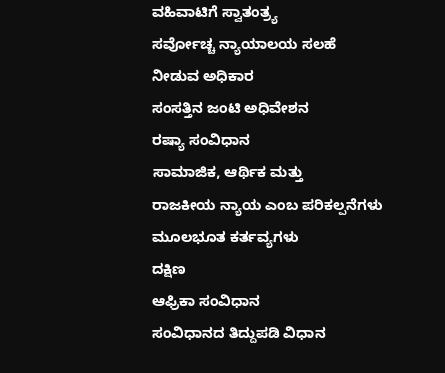ವಹಿವಾಟಿಗೆ ಸ್ವಾತಂತ್ರ್ಯ
ಸರ್ವೋಚ್ಚ ನ್ಯಾಯಾಲಯ ಸಲಹೆ
ನೀಡುವ ಅಧಿಕಾರ
ಸಂಸತ್ತಿನ ಜಂಟಿ ಅಧಿವೇಶನ
ರಷ್ಯಾ ಸಂವಿಧಾನ
ಸಾಮಾಜಿಕ, ಆರ್ಥಿಕ ಮತ್ತು
ರಾಜಕೀಯ ನ್ಯಾಯ ಎಂಬ ಪರಿಕಲ್ಪನೆಗಳು
ಮೂಲಭೂತ ಕರ್ತವ್ಯಗಳು
ದಕ್ಷಿಣ
ಆಫ್ರಿಕಾ ಸಂವಿಧಾನ
ಸಂವಿಧಾನದ ತಿದ್ದುಪಡಿ ವಿಧಾನ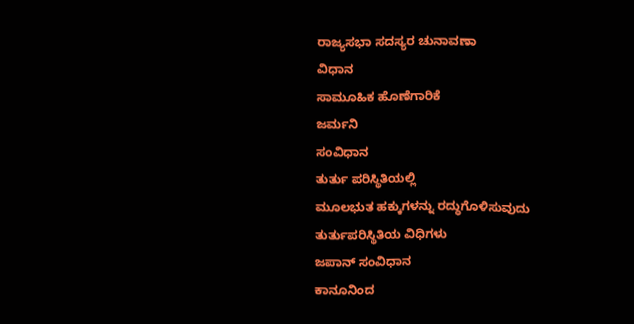ರಾಜ್ಯಸಭಾ ಸದಸ್ಯರ ಚುನಾವಣಾ
ವಿಧಾನ
ಸಾಮೂಹಿಕ ಹೊಣೆಗಾರಿಕೆ
ಜರ್ಮನಿ
ಸಂವಿಧಾನ
ತುರ್ತು ಪರಿಸ್ಥಿತಿಯಲ್ಲಿ
ಮೂಲಭುತ ಹಕ್ಕುಗಳನ್ನು ರದ್ಧುಗೊಳಿಸುವುದು
ತುರ್ತುಪರಿಸ್ಥಿತಿಯ ವಿಧಿಗಳು
ಜಪಾನ್ ಸಂವಿಧಾನ
ಕಾನೂನಿಂದ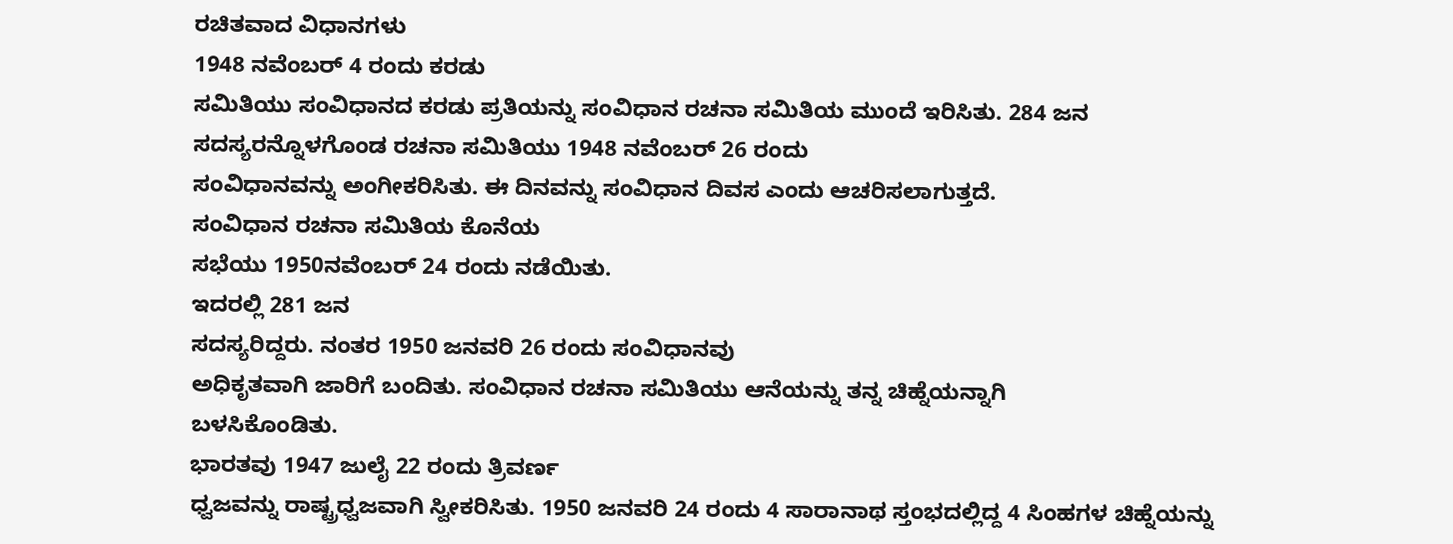ರಚಿತವಾದ ವಿಧಾನಗಳು
1948 ನವೆಂಬರ್ 4 ರಂದು ಕರಡು
ಸಮಿತಿಯು ಸಂವಿಧಾನದ ಕರಡು ಪ್ರತಿಯನ್ನು ಸಂವಿಧಾನ ರಚನಾ ಸಮಿತಿಯ ಮುಂದೆ ಇರಿಸಿತು. 284 ಜನ
ಸದಸ್ಯರನ್ನೊಳಗೊಂಡ ರಚನಾ ಸಮಿತಿಯು 1948 ನವೆಂಬರ್ 26 ರಂದು
ಸಂವಿಧಾನವನ್ನು ಅಂಗೀಕರಿಸಿತು. ಈ ದಿನವನ್ನು ಸಂವಿಧಾನ ದಿವಸ ಎಂದು ಆಚರಿಸಲಾಗುತ್ತದೆ.
ಸಂವಿಧಾನ ರಚನಾ ಸಮಿತಿಯ ಕೊನೆಯ
ಸಭೆಯು 1950ನವೆಂಬರ್ 24 ರಂದು ನಡೆಯಿತು.
ಇದರಲ್ಲಿ 281 ಜನ
ಸದಸ್ಯರಿದ್ದರು. ನಂತರ 1950 ಜನವರಿ 26 ರಂದು ಸಂವಿಧಾನವು
ಅಧಿಕೃತವಾಗಿ ಜಾರಿಗೆ ಬಂದಿತು. ಸಂವಿಧಾನ ರಚನಾ ಸಮಿತಿಯು ಆನೆಯನ್ನು ತನ್ನ ಚಿಹ್ನೆಯನ್ನಾಗಿ
ಬಳಸಿಕೊಂಡಿತು.
ಭಾರತವು 1947 ಜುಲೈ 22 ರಂದು ತ್ರಿವರ್ಣ
ಧ್ವಜವನ್ನು ರಾಷ್ಟ್ರಧ್ವಜವಾಗಿ ಸ್ವೀಕರಿಸಿತು. 1950 ಜನವರಿ 24 ರಂದು 4 ಸಾರಾನಾಥ ಸ್ತಂಭದಲ್ಲಿದ್ದ 4 ಸಿಂಹಗಳ ಚಿಹ್ನೆಯನ್ನು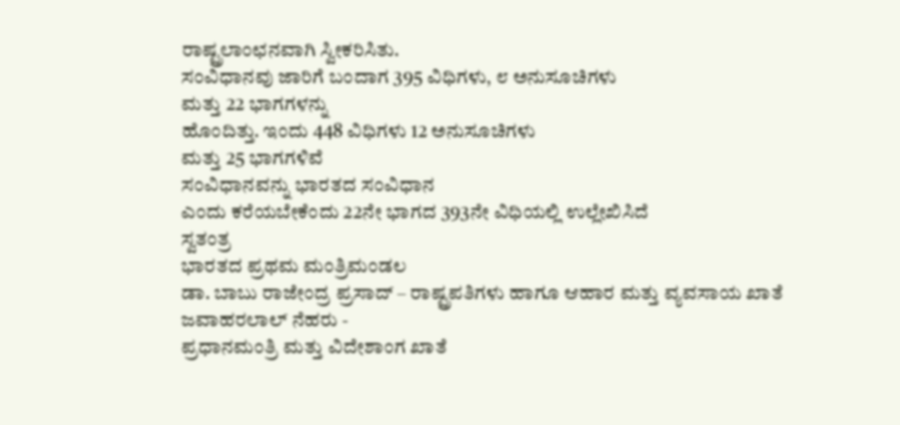ರಾಷ್ಟ್ರಲಾಂಛನವಾಗಿ ಸ್ವೀಕರಿಸಿತು.
ಸಂವಿಧಾನವು ಜಾರಿಗೆ ಬಂದಾಗ 395 ವಿಧಿಗಳು, ೮ ಅನುಸೂಚಿಗಳು
ಮತ್ತು 22 ಭಾಗಗಳನ್ನು
ಹೊಂದಿತ್ತು. ಇಂದು 448 ವಿಧಿಗಳು 12 ಅನುಸೂಚಿಗಳು
ಮತ್ತು 25 ಭಾಗಗಳಿವೆ
ಸಂವಿಧಾನವನ್ನು ಭಾರತದ ಸಂವಿಧಾನ
ಎಂದು ಕರೆಯಬೇಕೆಂದು 22ನೇ ಭಾಗದ 393ನೇ ವಿಧಿಯಲ್ಲಿ ಉಲ್ಲೇಖಿಸಿದೆ
ಸ್ವತಂತ್ರ
ಭಾರತದ ಪ್ರಥಮ ಮಂತ್ರಿಮಂಡಲ
ಡಾ. ಬಾಬು ರಾಜೇಂದ್ರ ಪ್ರಸಾದ್ – ರಾಷ್ಟ್ರಪತಿಗಳು ಹಾಗೂ ಆಹಾರ ಮತ್ತು ವ್ಯವಸಾಯ ಖಾತೆ
ಜವಾಹರಲಾಲ್ ನೆಹರು -
ಪ್ರಧಾನಮಂತ್ರಿ ಮತ್ತು ವಿದೇಶಾಂಗ ಖಾತೆ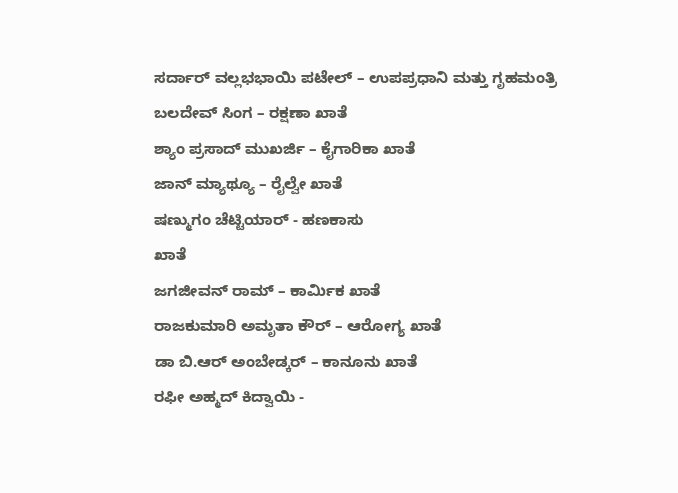ಸರ್ದಾರ್ ವಲ್ಲಭಭಾಯಿ ಪಟೇಲ್ – ಉಪಪ್ರಧಾನಿ ಮತ್ತು ಗೃಹಮಂತ್ರಿ
ಬಲದೇವ್ ಸಿಂಗ – ರಕ್ಷಣಾ ಖಾತೆ
ಶ್ಯಾಂ ಪ್ರಸಾದ್ ಮುಖರ್ಜಿ – ಕೈಗಾರಿಕಾ ಖಾತೆ
ಜಾನ್ ಮ್ಯಾಥ್ಯೂ – ರೈಲ್ವೇ ಖಾತೆ
ಷಣ್ಮುಗಂ ಚೆಟ್ಟಿಯಾರ್ - ಹಣಕಾಸು
ಖಾತೆ
ಜಗಜೀವನ್ ರಾಮ್ – ಕಾರ್ಮಿಕ ಖಾತೆ
ರಾಜಕುಮಾರಿ ಅಮೃತಾ ಕೌರ್ – ಆರೋಗ್ಯ ಖಾತೆ
ಡಾ ಬಿ.ಆರ್ ಅಂಬೇಡ್ಕರ್ – ಕಾನೂನು ಖಾತೆ
ರಫೀ ಅಹ್ಮದ್ ಕಿದ್ವಾಯಿ -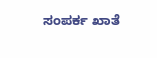ಸಂಪರ್ಕ ಖಾತೆ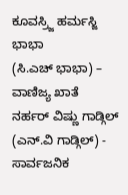ಕೂವಸ್ರ್ಜಿ ಹರ್ಮಸ್ಜಿ ಭಾಭಾ
(ಸಿ.ಎಚ್ ಭಾಭಾ) – ವಾಣಿಜ್ಯ ಖಾತೆ
ನರ್ಹರ್ ವಿಷ್ಣು ಗಾಡ್ಗಿಲ್
(ಎನ್.ವಿ ಗಾಡ್ಗಿಲ್) - ಸಾರ್ವಜನಿಕ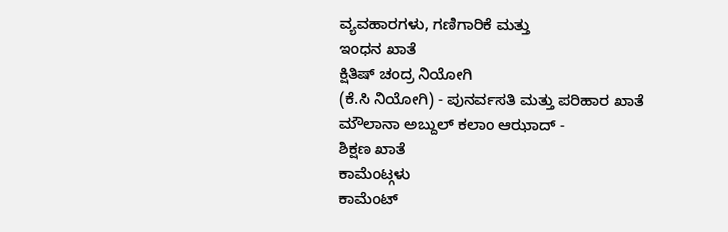ವ್ಯವಹಾರಗಳು, ಗಣಿಗಾರಿಕೆ ಮತ್ತು
ಇಂಧನ ಖಾತೆ
ಕ್ಷಿತಿಷ್ ಚಂದ್ರ ನಿಯೋಗಿ
(ಕೆ.ಸಿ ನಿಯೋಗಿ) - ಪುನರ್ವಸತಿ ಮತ್ತು ಪರಿಹಾರ ಖಾತೆ
ಮೌಲಾನಾ ಅಬ್ದುಲ್ ಕಲಾಂ ಆಝಾದ್ -
ಶಿಕ್ಷಣ ಖಾತೆ
ಕಾಮೆಂಟ್ಗಳು
ಕಾಮೆಂಟ್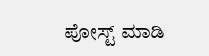ಪೋಸ್ಟ್ ಮಾಡಿ